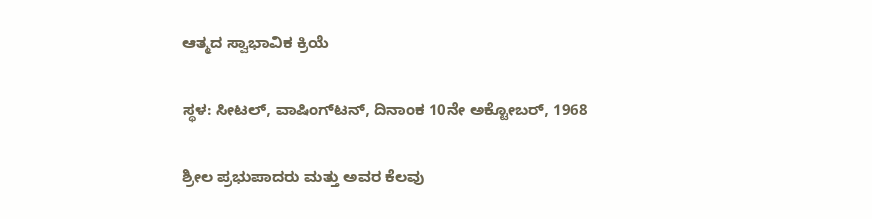ಆತ್ಮದ ಸ್ವಾಭಾವಿಕ ಕ್ರಿಯೆ

ಸ್ಥಳ: ಸೀಟಲ್, ವಾಷಿಂಗ್‌ಟನ್, ದಿನಾಂಕ 10ನೇ ಅಕ್ಟೋಬರ್, 1968

ಶ್ರೀಲ ಪ್ರಭುಪಾದರು ಮತ್ತು ಅವರ ಕೆಲವು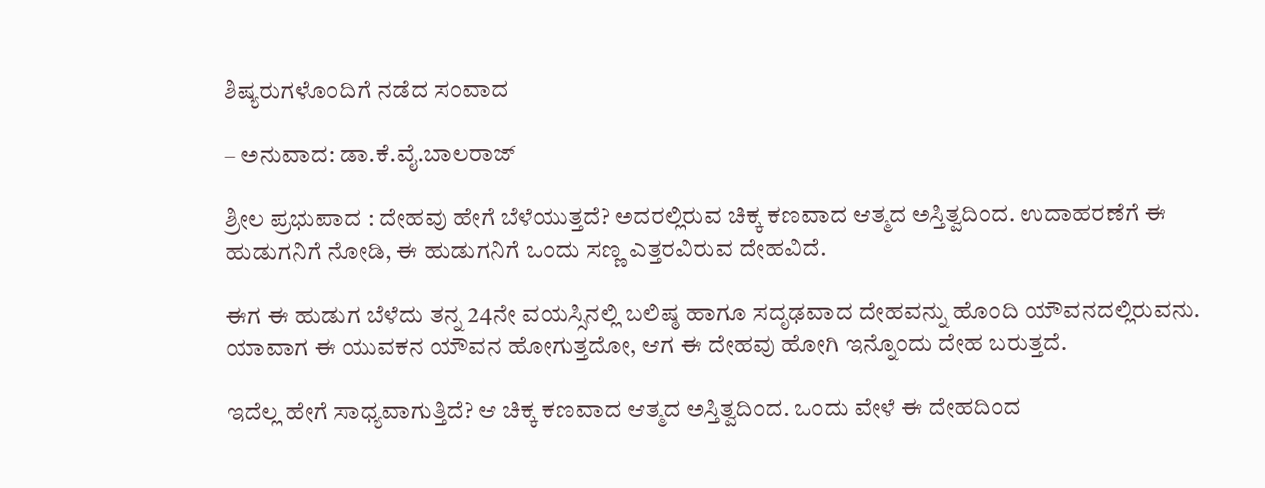ಶಿಷ್ಯರುಗಳೊಂದಿಗೆ ನಡೆದ ಸಂವಾದ

– ಅನುವಾದ: ಡಾ.ಕೆ.ವೈ.ಬಾಲರಾಜ್‌

ಶ್ರೀಲ ಪ್ರಭುಪಾದ : ದೇಹವು ಹೇಗೆ ಬೆಳೆಯುತ್ತದೆ? ಅದರಲ್ಲಿರುವ ಚಿಕ್ಕ ಕಣವಾದ ಆತ್ಮದ ಅಸ್ತಿತ್ವದಿಂದ. ಉದಾಹರಣೆಗೆ ಈ ಹುಡುಗನಿಗೆ ನೋಡಿ, ಈ ಹುಡುಗನಿಗೆ ಒಂದು ಸಣ್ಣ ಎತ್ತರವಿರುವ ದೇಹವಿದೆ.

ಈಗ ಈ ಹುಡುಗ ಬೆಳೆದು ತನ್ನ 24ನೇ ವಯಸ್ಸಿನಲ್ಲಿ ಬಲಿಷ್ಠ ಹಾಗೂ ಸದೃಢವಾದ ದೇಹವನ್ನು ಹೊಂದಿ ಯೌವನದಲ್ಲಿರುವನು. ಯಾವಾಗ ಈ ಯುವಕನ ಯೌವನ ಹೋಗುತ್ತದೋ, ಆಗ ಈ ದೇಹವು ಹೋಗಿ ಇನ್ನೊಂದು ದೇಹ ಬರುತ್ತದೆ.

ಇದೆಲ್ಲ ಹೇಗೆ ಸಾಧ್ಯವಾಗುತ್ತಿದೆ? ಆ ಚಿಕ್ಕ ಕಣವಾದ ಆತ್ಮದ ಅಸ್ತಿತ್ವದಿಂದ. ಒಂದು ವೇಳೆ ಈ ದೇಹದಿಂದ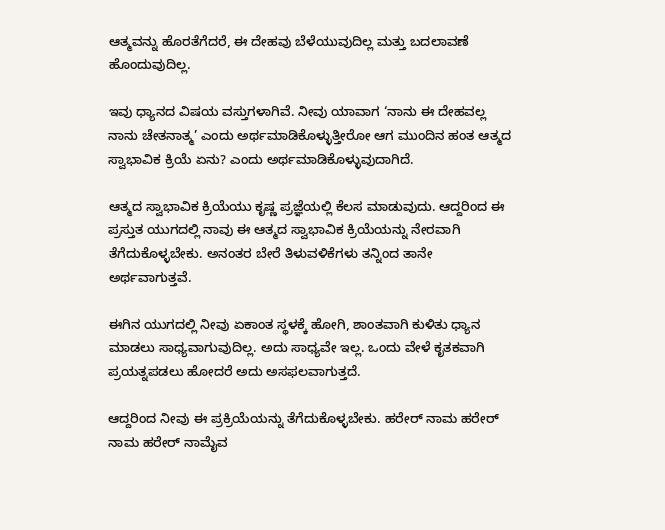ಆತ್ಮವನ್ನು ಹೊರತೆಗೆದರೆ, ಈ ದೇಹವು ಬೆಳೆಯುವುದಿಲ್ಲ ಮತ್ತು ಬದಲಾವಣೆ ಹೊಂದುವುದಿಲ್ಲ.

ಇವು ಧ್ಯಾನದ ವಿಷಯ ವಸ್ತುಗಳಾಗಿವೆ. ನೀವು ಯಾವಾಗ ‘ನಾನು ಈ ದೇಹವಲ್ಲ ನಾನು ಚೇತನಾತ್ಮ’ ಎಂದು ಅರ್ಥಮಾಡಿಕೊಳ್ಳುತ್ತೀರೋ ಆಗ ಮುಂದಿನ ಹಂತ ಆತ್ಮದ ಸ್ವಾಭಾವಿಕ ಕ್ರಿಯೆ ಏನು? ಎಂದು ಅರ್ಥಮಾಡಿಕೊಳ್ಳುವುದಾಗಿದೆ.

ಆತ್ಮದ ಸ್ವಾಭಾವಿಕ ಕ್ರಿಯೆಯು ಕೃಷ್ಣ ಪ್ರಜ್ಞೆಯಲ್ಲಿ ಕೆಲಸ ಮಾಡುವುದು. ಆದ್ದರಿಂದ ಈ ಪ್ರಸ್ತುತ ಯುಗದಲ್ಲಿ ನಾವು ಈ ಆತ್ಮದ ಸ್ವಾಭಾವಿಕ ಕ್ರಿಯೆಯನ್ನು ನೇರವಾಗಿ ತೆಗೆದುಕೊಳ್ಳಬೇಕು. ಅನಂತರ ಬೇರೆ ತಿಳುವಳಿಕೆಗಳು ತನ್ನಿಂದ ತಾನೇ ಅರ್ಥವಾಗುತ್ತವೆ.

ಈಗಿನ ಯುಗದಲ್ಲಿ ನೀವು ಏಕಾಂತ ಸ್ಥಳಕ್ಕೆ ಹೋಗಿ, ಶಾಂತವಾಗಿ ಕುಳಿತು ಧ್ಯಾನ ಮಾಡಲು ಸಾಧ್ಯವಾಗುವುದಿಲ್ಲ. ಅದು ಸಾಧ್ಯವೇ ಇಲ್ಲ. ಒಂದು ವೇಳೆ ಕೃತಕವಾಗಿ ಪ್ರಯತ್ನಪಡಲು ಹೋದರೆ ಅದು ಅಸಫಲವಾಗುತ್ತದೆ.

ಆದ್ದರಿಂದ ನೀವು ಈ ಪ್ರಕ್ರಿಯೆಯನ್ನು ತೆಗೆದುಕೊಳ್ಳಬೇಕು. ಹರೇರ್‌‌ ನಾಮ ಹರೇರ್ ನಾಮ ಹರೇರ್ ನಾಮೈವ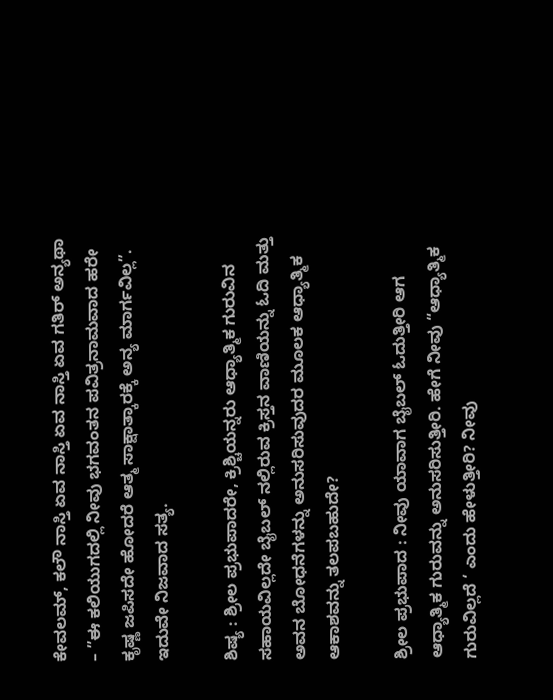ಕೇವಲಮ್, ಕಲೌ ನಾಸ್ತಿ ಏವ ನಾಸ್ತಿ ಏವ ನಾಸ್ತಿ ಏವ ಗತಿ‌ರ್‌ ಅನ್ಯಥಾ – ”ಈ ಕಲಿಯುಗದಲ್ಲಿ ನೀವು ಭಗವಂತನ ಪವಿತ್ರನಾಮವಾದ ಹರೇ ಕೃಷ್ಣ ಜಪಿಸದೇ ಹೋದರೆ ಆತ್ಮ ಸಾಕ್ಷಾತ್ಕಾರಕ್ಕೆ ಅನ್ಯ ಮಾರ್ಗವಿಲ್ಲ”. ಇದುವೇ ನಿಜವಾದ ಸತ್ಯ.

ಶಿಷ್ಯ : ಶ್ರೀಲ ಪ್ರಭುಪಾದರೇ, ಕ್ರಿಶ್ಚಿಯನ್ನರು ಆಧ್ಯಾತ್ಮಿಕ ಗುರುವಿನ ಸಹಾಯವಿಲ್ಲದೇ ಬೈಬಲ್ ನಲ್ಲಿರುವ ಕ್ರಿಸ್ತನ ವಾಣಿಯನ್ನು ಓದಿ ಮತ್ತು ಅವನ ಬೋಧನೆಗಳನ್ನು ಅನುಸರಿಸುವುದರ ಮೂಲಕ ಆಧ್ಯಾತ್ಮಿಕ ಆಕಾಶವನ್ನು ತಲಪಬಹುದೇ?

ಶ್ರೀಲ ಪ್ರಭುಪಾದ : ನೀವು ಯಾವಾಗ ಬೈಬಲ್ ಓದುತ್ತೀರಿ ಆಗ ಆಧ್ಯಾತ್ಮಿಕ ಗುರುವನ್ನು ಅನುಸರಿಸುತ್ತೀರಿ. ಹೇಗೆ ನೀವು “ಆಧ್ಯಾತ್ಮಿಕ ಗುರುವಿಲ್ಲದೆ ‘ ಎಂದು ಹೇಳುತ್ತೀರಿ? ನೀವು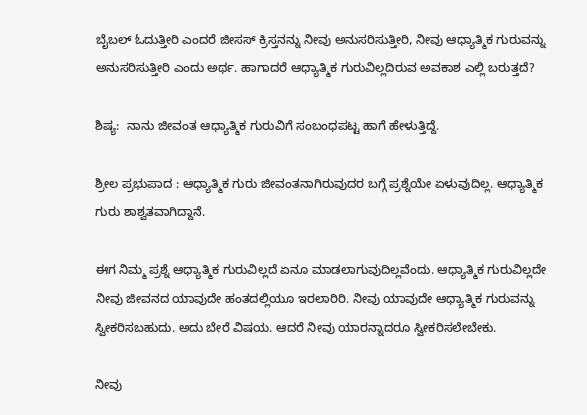ಬೈಬಲ್ ಓದುತ್ತೀರಿ ಎಂದರೆ ಜೀಸಸ್ ಕ್ರಿಸ್ತನನ್ನು ನೀವು ಅನುಸರಿಸುತ್ತೀರಿ, ನೀವು ಆಧ್ಯಾತ್ಮಿಕ ಗುರುವನ್ನು ಅನುಸರಿಸುತ್ತೀರಿ ಎಂದು ಅರ್ಥ. ಹಾಗಾದರೆ ಆಧ್ಯಾತ್ಮಿಕ ಗುರುವಿಲ್ಲದಿರುವ ಅವಕಾಶ ಎಲ್ಲಿ ಬರುತ್ತದೆ?

ಶಿಷ್ಯ:  ನಾನು ಜೀವಂತ ಆಧ್ಯಾತ್ಮಿಕ ಗುರುವಿಗೆ ಸಂಬಂಧಪಟ್ಟ ಹಾಗೆ ಹೇಳುತ್ತಿದ್ದೆ.

ಶ್ರೀಲ ಪ್ರಭುಪಾದ : ಆಧ್ಯಾತ್ಮಿಕ ಗುರು ಜೀವಂತನಾಗಿರುವುದರ ಬಗ್ಗೆ ಪ್ರಶ್ನೆಯೇ ಏಳುವುದಿಲ್ಲ. ಆಧ್ಯಾತ್ಮಿಕ ಗುರು ಶಾಶ್ವತವಾಗಿದ್ದಾನೆ.

ಈಗ ನಿಮ್ಮ ಪ್ರಶ್ನೆ ಆಧ್ಯಾತ್ಮಿಕ ಗುರುವಿಲ್ಲದೆ ಏನೂ ಮಾಡಲಾಗುವುದಿಲ್ಲವೆಂದು. ಆಧ್ಯಾತ್ಮಿಕ ಗುರುವಿಲ್ಲದೇ ನೀವು ಜೀವನದ ಯಾವುದೇ ಹಂತದಲ್ಲಿಯೂ ಇರಲಾರಿರಿ. ನೀವು ಯಾವುದೇ ಆಧ್ಯಾತ್ಮಿಕ ಗುರುವನ್ನು ಸ್ವೀಕರಿಸಬಹುದು. ಅದು ಬೇರೆ ವಿಷಯ. ಆದರೆ ನೀವು ಯಾರನ್ನಾದರೂ ಸ್ವೀಕರಿಸಲೇಬೇಕು.

ನೀವು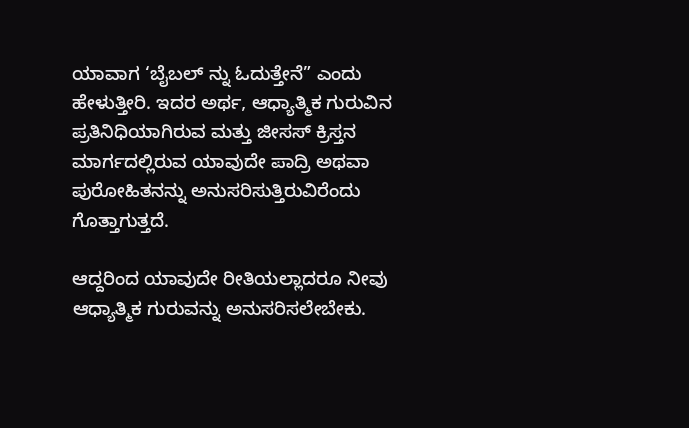ಯಾವಾಗ ‘ಬೈಬಲ್ ನ್ನು ಓದುತ್ತೇನೆ” ಎಂದು ಹೇಳುತ್ತೀರಿ. ಇದರ ಅರ್ಥ, ಆಧ್ಯಾತ್ಮಿಕ ಗುರುವಿನ ಪ್ರತಿನಿಧಿಯಾಗಿರುವ ಮತ್ತು ಜೀಸಸ್ ಕ್ರಿಸ್ತನ ಮಾರ್ಗದಲ್ಲಿರುವ ಯಾವುದೇ ಪಾದ್ರಿ ಅಥವಾ ಪುರೋಹಿತನನ್ನು ಅನುಸರಿಸುತ್ತಿರುವಿರೆಂದು ಗೊತ್ತಾಗುತ್ತದೆ.

ಆದ್ದರಿಂದ ಯಾವುದೇ ರೀತಿಯಲ್ಲಾದರೂ ನೀವು ಆಧ್ಯಾತ್ಮಿಕ ಗುರುವನ್ನು ಅನುಸರಿಸಲೇಬೇಕು.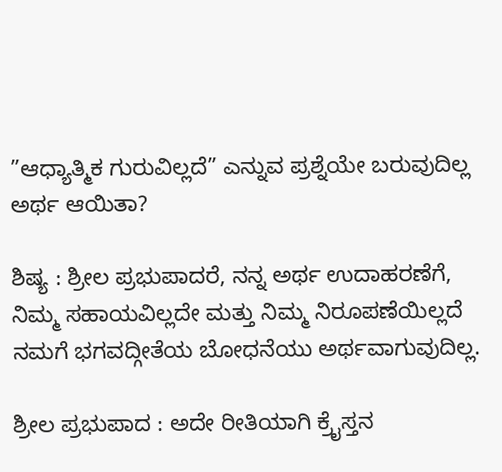”ಆಧ್ಯಾತ್ಮಿಕ ಗುರುವಿಲ್ಲದೆ” ಎನ್ನುವ ಪ್ರಶ್ನೆಯೇ ಬರುವುದಿಲ್ಲ ಅರ್ಥ ಆಯಿತಾ?

ಶಿಷ್ಯ : ಶ್ರೀಲ ಪ್ರಭುಪಾದರೆ, ನನ್ನ ಅರ್ಥ ಉದಾಹರಣೆಗೆ, ನಿಮ್ಮ ಸಹಾಯವಿಲ್ಲದೇ ಮತ್ತು ನಿಮ್ಮ ನಿರೂಪಣೆಯಿಲ್ಲದೆ ನಮಗೆ ಭಗವದ್ಗೀತೆಯ ಬೋಧನೆಯು ಅರ್ಥವಾಗುವುದಿಲ್ಲ.

ಶ್ರೀಲ ಪ್ರಭುಪಾದ : ಅದೇ ರೀತಿಯಾಗಿ ಕ್ರೈಸ್ತನ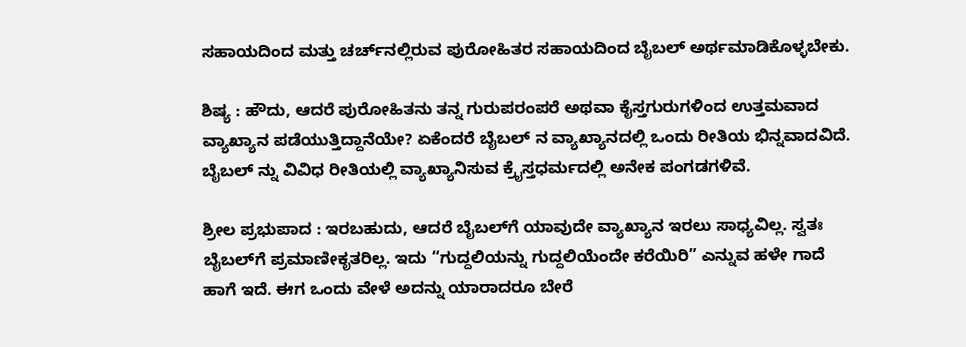ಸಹಾಯದಿಂದ ಮತ್ತು ಚರ್ಚ್‌ನಲ್ಲಿರುವ ಪುರೋಹಿತರ ಸಹಾಯದಿಂದ ಬೈಬಲ್ ಅರ್ಥಮಾಡಿಕೊಳ್ಳಬೇಕು.

ಶಿಷ್ಯ : ಹೌದು, ಆದರೆ ಪುರೋಹಿತನು ತನ್ನ ಗುರುಪರಂಪರೆ ಅಥವಾ ಕೈಸ್ತಗುರುಗಳಿಂದ ಉತ್ತಮವಾದ ವ್ಯಾಖ್ಯಾನ ಪಡೆಯುತ್ತಿದ್ದಾನೆಯೇ? ಏಕೆಂದರೆ ಬೈಬಲ್‌ ನ ವ್ಯಾಖ್ಯಾನದಲ್ಲಿ ಒಂದು ರೀತಿಯ ಭಿನ್ನವಾದವಿದೆ. ಬೈಬಲ್ ನ್ನು ವಿವಿಧ ರೀತಿಯಲ್ಲಿ ವ್ಯಾಖ್ಯಾನಿಸುವ ಕ್ರೈಸ್ತಧರ್ಮದಲ್ಲಿ ಅನೇಕ ಪಂಗಡಗಳಿವೆ.

ಶ್ರೀಲ ಪ್ರಭುಪಾದ : ಇರಬಹುದು, ಆದರೆ ಬೈಬಲ್‌ಗೆ ಯಾವುದೇ ವ್ಯಾಖ್ಯಾನ ಇರಲು ಸಾಧ್ಯವಿಲ್ಲ. ಸ್ವತಃ ಬೈಬಲ್‌ಗೆ ಪ್ರಮಾಣೀಕೃತರಿಲ್ಲ. ಇದು “ಗುದ್ದಲಿಯನ್ನು ಗುದ್ದಲಿಯೆಂದೇ ಕರೆಯಿರಿ” ಎನ್ನುವ ಹಳೇ ಗಾದೆ ಹಾಗೆ ಇದೆ. ಈಗ ಒಂದು ವೇಳೆ ಅದನ್ನು ಯಾರಾದರೂ ಬೇರೆ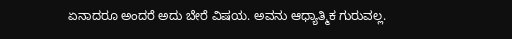ಏನಾದರೂ ಅಂದರೆ ಅದು ಬೇರೆ ವಿಷಯ. ಅವನು ಆಧ್ಯಾತ್ಮಿಕ ಗುರುವಲ್ಲ.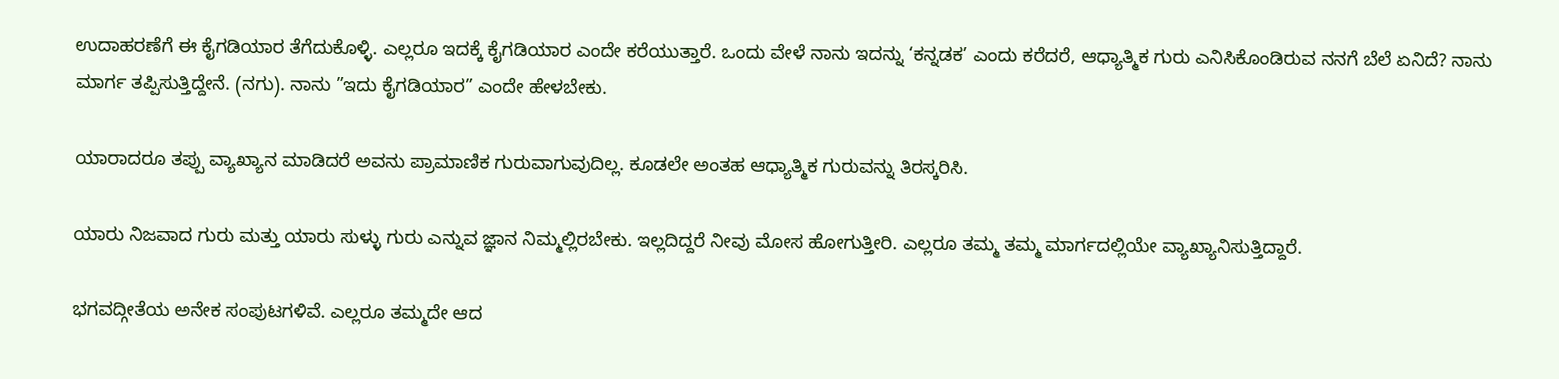ಉದಾಹರಣೆಗೆ ಈ ಕೈಗಡಿಯಾರ ತೆಗೆದುಕೊಳ್ಳಿ. ಎಲ್ಲರೂ ಇದಕ್ಕೆ ಕೈಗಡಿಯಾರ ಎಂದೇ ಕರೆಯುತ್ತಾರೆ. ಒಂದು ವೇಳೆ ನಾನು ಇದನ್ನು ‘ಕನ್ನಡಕ’ ಎಂದು ಕರೆದರೆ, ಆಧ್ಯಾತ್ಮಿಕ ಗುರು ಎನಿಸಿಕೊಂಡಿರುವ ನನಗೆ ಬೆಲೆ ಏನಿದೆ? ನಾನು ಮಾರ್ಗ ತಪ್ಪಿಸುತ್ತಿದ್ದೇನೆ. (ನಗು). ನಾನು ”ಇದು ಕೈಗಡಿಯಾರ” ಎಂದೇ ಹೇಳಬೇಕು.

ಯಾರಾದರೂ ತಪ್ಪು ವ್ಯಾಖ್ಯಾನ ಮಾಡಿದರೆ ಅವನು ಪ್ರಾಮಾಣಿಕ ಗುರುವಾಗುವುದಿಲ್ಲ. ಕೂಡಲೇ ಅಂತಹ ಆಧ್ಯಾತ್ಮಿಕ ಗುರುವನ್ನು ತಿರಸ್ಕರಿಸಿ.

ಯಾರು ನಿಜವಾದ ಗುರು ಮತ್ತು ಯಾರು ಸುಳ್ಳು ಗುರು ಎನ್ನುವ ಜ್ಞಾನ ನಿಮ್ಮಲ್ಲಿರಬೇಕು. ಇಲ್ಲದಿದ್ದರೆ ನೀವು ಮೋಸ ಹೋಗುತ್ತೀರಿ. ಎಲ್ಲರೂ ತಮ್ಮ ತಮ್ಮ ಮಾರ್ಗದಲ್ಲಿಯೇ ವ್ಯಾಖ್ಯಾನಿಸುತ್ತಿದ್ದಾರೆ.

ಭಗವದ್ಗೀತೆಯ ಅನೇಕ ಸಂಪುಟಗಳಿವೆ. ಎಲ್ಲರೂ ತಮ್ಮದೇ ಆದ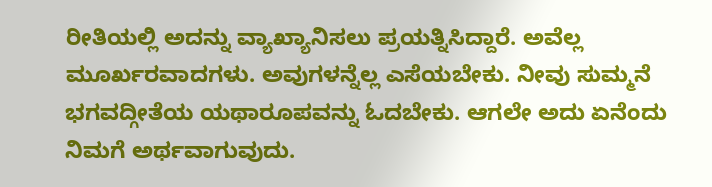ರೀತಿಯಲ್ಲಿ ಅದನ್ನು ವ್ಯಾಖ್ಯಾನಿಸಲು ಪ್ರಯತ್ನಿಸಿದ್ದಾರೆ. ಅವೆಲ್ಲ ಮೂರ್ಖರವಾದಗಳು. ಅವುಗಳನ್ನೆಲ್ಲ ಎಸೆಯಬೇಕು. ನೀವು ಸುಮ್ಮನೆ ಭಗವದ್ಗೀತೆಯ ಯಥಾರೂಪವನ್ನು ಓದಬೇಕು. ಆಗಲೇ ಅದು ಏನೆಂದು ನಿಮಗೆ ಅರ್ಥವಾಗುವುದು.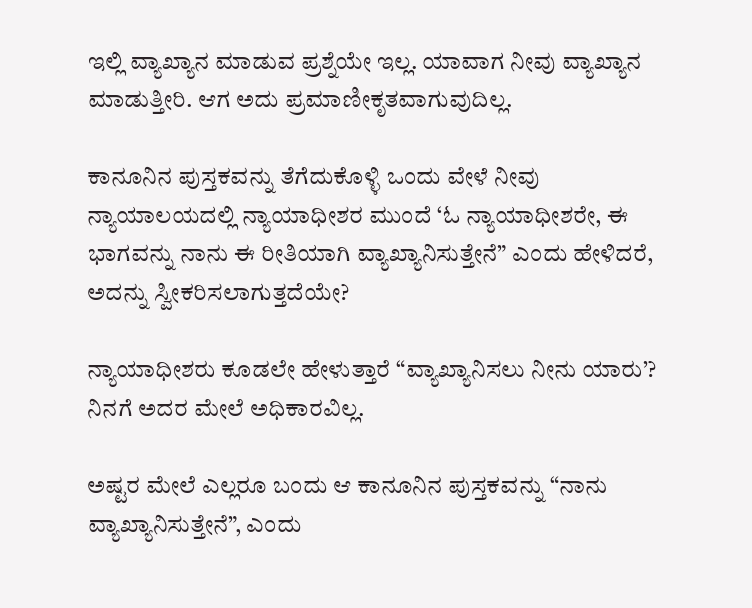ಇಲ್ಲಿ ವ್ಯಾಖ್ಯಾನ ಮಾಡುವ ಪ್ರಶ್ನೆಯೇ ಇಲ್ಲ. ಯಾವಾಗ ನೀವು ವ್ಯಾಖ್ಯಾನ ಮಾಡುತ್ತೀರಿ. ಆಗ ಅದು ಪ್ರಮಾಣೀಕೃತವಾಗುವುದಿಲ್ಲ.

ಕಾನೂನಿನ ಪುಸ್ತಕವನ್ನು ತೆಗೆದುಕೊಳ್ಳಿ ಒಂದು ವೇಳೆ ನೀವು ನ್ಯಾಯಾಲಯದಲ್ಲಿ ನ್ಯಾಯಾಧೀಶರ ಮುಂದೆ ‘ಓ ನ್ಯಾಯಾಧೀಶರೇ, ಈ ಭಾಗವನ್ನು ನಾನು ಈ ರೀತಿಯಾಗಿ ವ್ಯಾಖ್ಯಾನಿಸುತ್ತೇನೆ” ಎಂದು ಹೇಳಿದರೆ, ಅದನ್ನು ಸ್ವೀಕರಿಸಲಾಗುತ್ತದೆಯೇ?

ನ್ಯಾಯಾಧೀಶರು ಕೂಡಲೇ ಹೇಳುತ್ತಾರೆ “ವ್ಯಾಖ್ಯಾನಿಸಲು ನೀನು ಯಾರು’? ನಿನಗೆ ಅದರ ಮೇಲೆ ಅಧಿಕಾರವಿಲ್ಲ.

ಅಷ್ಟರ ಮೇಲೆ ಎಲ್ಲರೂ ಬಂದು ಆ ಕಾನೂನಿನ ಪುಸ್ತಕವನ್ನು “ನಾನು ವ್ಯಾಖ್ಯಾನಿಸುತ್ತೇನೆ”, ಎಂದು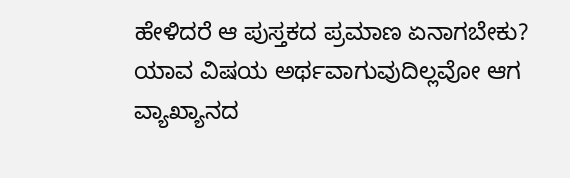ಹೇಳಿದರೆ ಆ ಪುಸ್ತಕದ ಪ್ರಮಾಣ ಏನಾಗಬೇಕು? ಯಾವ ವಿಷಯ ಅರ್ಥವಾಗುವುದಿಲ್ಲವೋ ಆಗ ವ್ಯಾಖ್ಯಾನದ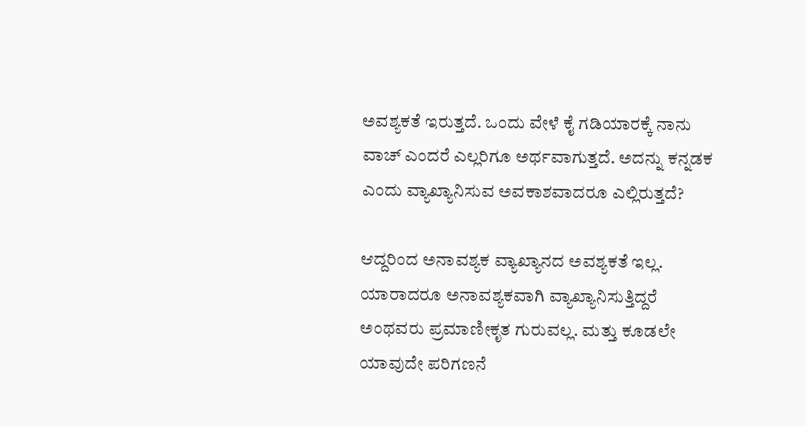ಅವಶ್ಯಕತೆ ಇರುತ್ತದೆ. ಒಂದು ವೇಳೆ ಕೈ ಗಡಿಯಾರಕ್ಕೆ ನಾನು ವಾಚ್ ಎಂದರೆ ಎಲ್ಲರಿಗೂ ಅರ್ಥವಾಗುತ್ತದೆ. ಅದನ್ನು ಕನ್ನಡಕ ಎಂದು ವ್ಯಾಖ್ಯಾನಿಸುವ ಅವಕಾಶವಾದರೂ ಎಲ್ಲಿರುತ್ತದೆ?

ಆದ್ದರಿಂದ ಅನಾವಶ್ಯಕ ವ್ಯಾಖ್ಯಾನದ ಅವಶ್ಯಕತೆ ಇಲ್ಲ. ಯಾರಾದರೂ ಅನಾವಶ್ಯಕವಾಗಿ ವ್ಯಾಖ್ಯಾನಿಸುತ್ತಿದ್ದರೆ ಅಂಥವರು ಪ್ರಮಾಣೀಕೃತ ಗುರುವಲ್ಲ. ಮತ್ತು ಕೂಡಲೇ ಯಾವುದೇ ಪರಿಗಣನೆ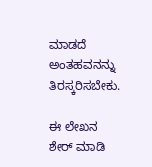ಮಾಡದೆ ಅಂತಹವನನ್ನು ತಿರಸ್ಕರಿಸಬೇಕು.

ಈ ಲೇಖನ ಶೇರ್ ಮಾಡಿ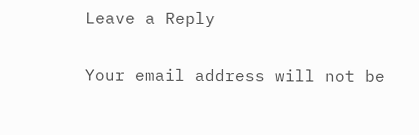Leave a Reply

Your email address will not be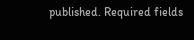published. Required fields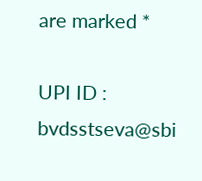are marked *

UPI ID : bvdsstseva@sbi